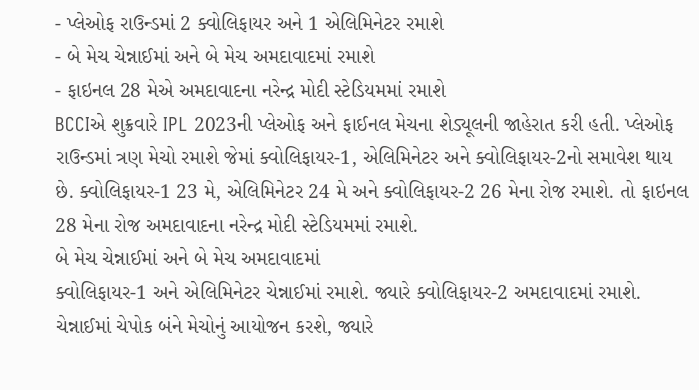- પ્લેઓફ રાઉન્ડમાં 2 ક્વોલિફાયર અને 1 એલિમિનેટર રમાશે
- બે મેચ ચેન્નાઈમાં અને બે મેચ અમદાવાદમાં રમાશે
- ફાઇનલ 28 મેએ અમદાવાદના નરેન્દ્ર મોદી સ્ટેડિયમમાં રમાશે
BCCIએ શુક્રવારે IPL 2023ની પ્લેઓફ અને ફાઈનલ મેચના શેડ્યૂલની જાહેરાત કરી હતી. પ્લેઓફ રાઉન્ડમાં ત્રણ મેચો રમાશે જેમાં ક્વોલિફાયર-1, એલિમિનેટર અને ક્વોલિફાયર-2નો સમાવેશ થાય છે. ક્વોલિફાયર-1 23 મે, એલિમિનેટર 24 મે અને ક્વોલિફાયર-2 26 મેના રોજ રમાશે. તો ફાઇનલ 28 મેના રોજ અમદાવાદના નરેન્દ્ર મોદી સ્ટેડિયમમાં રમાશે.
બે મેચ ચેન્નાઈમાં અને બે મેચ અમદાવાદમાં
ક્વોલિફાયર-1 અને એલિમિનેટર ચેન્નાઈમાં રમાશે. જ્યારે ક્વોલિફાયર-2 અમદાવાદમાં રમાશે. ચેન્નાઈમાં ચેપોક બંને મેચોનું આયોજન કરશે, જ્યારે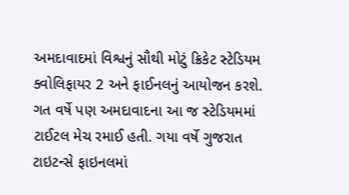અમદાવાદમાં વિશ્વનું સૌથી મોટું ક્રિકેટ સ્ટેડિયમ ક્વોલિફાયર 2 અને ફાઈનલનું આયોજન કરશે. ગત વર્ષે પણ અમદાવાદના આ જ સ્ટેડિયમમાં ટાઈટલ મેચ રમાઈ હતી. ગયા વર્ષે ગુજરાત ટાઇટન્સે ફાઇનલમાં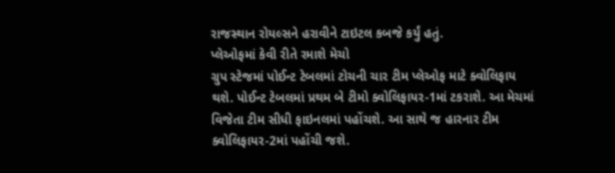રાજસ્થાન રોયલ્સને હરાવીને ટાઇટલ કબજે કર્યું હતું.
પ્લેઓફમાં કેવી રીતે રમાશે મેચો
ગ્રુપ સ્ટેજમાં પોઈન્ટ ટેબલમાં ટોચની ચાર ટીમ પ્લેઓફ માટે ક્વોલિફાય થશે. પોઈન્ટ ટેબલમાં પ્રથમ બે ટીમો ક્વોલિફાયર-1માં ટકરાશે. આ મેચમાં વિજેતા ટીમ સીધી ફાઇનલમાં પહોંચશે. આ સાથે જ હારનાર ટીમ ક્વોલિફાયર-2માં પહોંચી જશે.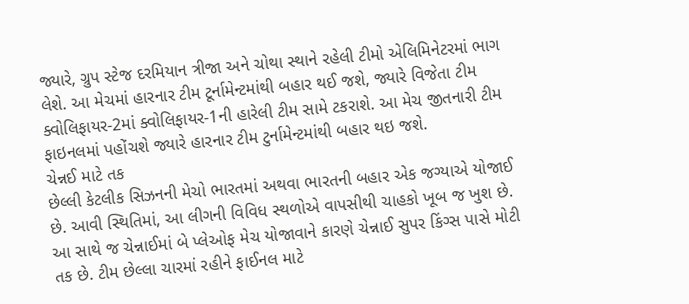જ્યારે, ગ્રુપ સ્ટેજ દરમિયાન ત્રીજા અને ચોથા સ્થાને રહેલી ટીમો એલિમિનેટરમાં ભાગ લેશે. આ મેચમાં હારનાર ટીમ ટૂર્નામેન્ટમાંથી બહાર થઈ જશે, જ્યારે વિજેતા ટીમ ક્વોલિફાયર-2માં ક્વોલિફાયર-1ની હારેલી ટીમ સામે ટકરાશે. આ મેચ જીતનારી ટીમ ફાઇનલમાં પહોંચશે જ્યારે હારનાર ટીમ ટુર્નામેન્ટમાંથી બહાર થઇ જશે.
ચેન્નઈ માટે તક
છેલ્લી કેટલીક સિઝનની મેચો ભારતમાં અથવા ભારતની બહાર એક જગ્યાએ યોજાઈ છે. આવી સ્થિતિમાં, આ લીગની વિવિધ સ્થળોએ વાપસીથી ચાહકો ખૂબ જ ખુશ છે. આ સાથે જ ચેન્નાઈમાં બે પ્લેઓફ મેચ યોજાવાને કારણે ચેન્નાઈ સુપર કિંગ્સ પાસે મોટી તક છે. ટીમ છેલ્લા ચારમાં રહીને ફાઈનલ માટે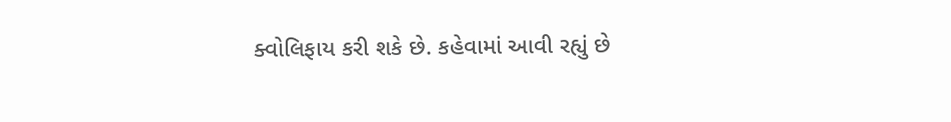ક્વોલિફાય કરી શકે છે. કહેવામાં આવી રહ્યું છે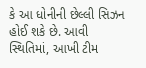કે આ ધોનીની છેલ્લી સિઝન હોઈ શકે છે. આવી સ્થિતિમાં, આખી ટીમ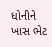ધોનીને ખાસ ભેટ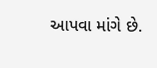આપવા માંગે છે.